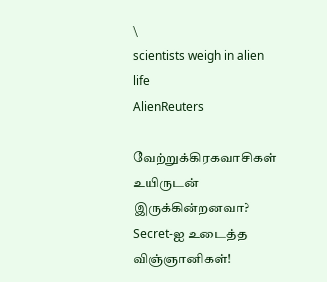\
scientists weigh in alien life
AlienReuters

வேற்றுக்கிரகவாசிகள் உயிருடன் இருக்கின்றனவா? Secret-ஐ உடைத்த விஞ்ஞானிகள்!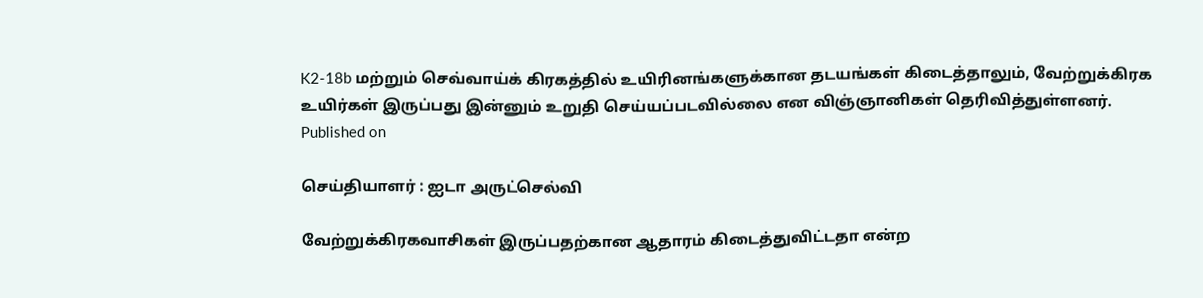K2-18b மற்றும் செவ்வாய்க் கிரகத்தில் உயிரினங்களுக்கான தடயங்கள் கிடைத்தாலும், வேற்றுக்கிரக உயிர்கள் இருப்பது இன்னும் உறுதி செய்யப்படவில்லை என விஞ்ஞானிகள் தெரிவித்துள்ளனர்.
Published on

செய்தியாளர் : ஐடா அருட்செல்வி

வேற்றுக்கிரகவாசிகள் இருப்பதற்கான ஆதாரம் கிடைத்துவிட்டதா என்ற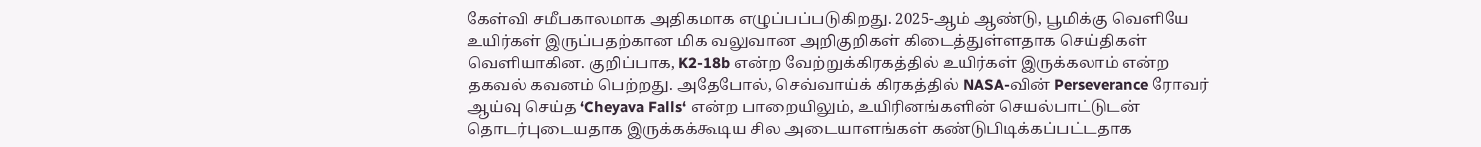கேள்வி சமீபகாலமாக அதிகமாக எழுப்பப்படுகிறது. 2025-ஆம் ஆண்டு, பூமிக்கு வெளியே உயிர்கள் இருப்பதற்கான மிக வலுவான அறிகுறிகள் கிடைத்துள்ளதாக செய்திகள் வெளியாகின. குறிப்பாக, K2-18b என்ற வேற்றுக்கிரகத்தில் உயிர்கள் இருக்கலாம் என்ற தகவல் கவனம் பெற்றது. அதேபோல், செவ்வாய்க் கிரகத்தில் NASA-வின் Perseverance ரோவர் ஆய்வு செய்த ‘Cheyava Falls‘ என்ற பாறையிலும், உயிரினங்களின் செயல்பாட்டுடன் தொடர்புடையதாக இருக்கக்கூடிய சில அடையாளங்கள் கண்டுபிடிக்கப்பட்டதாக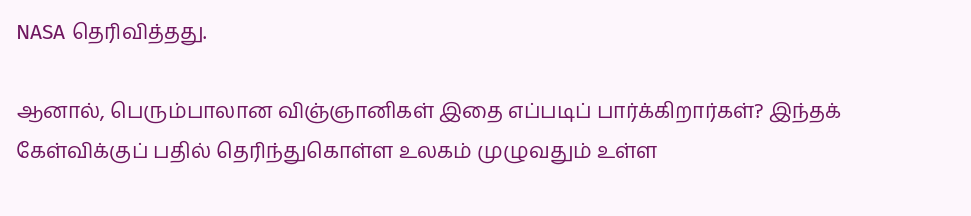NASA தெரிவித்தது.

ஆனால், பெரும்பாலான விஞ்ஞானிகள் இதை எப்படிப் பார்க்கிறார்கள்? இந்தக் கேள்விக்குப் பதில் தெரிந்துகொள்ள உலகம் முழுவதும் உள்ள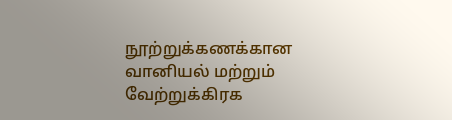நூற்றுக்கணக்கான வானியல் மற்றும் வேற்றுக்கிரக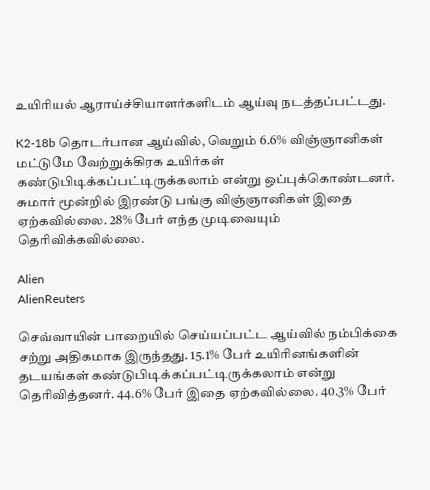உயிரியல் ஆராய்ச்சியாளர்களிடம் ஆய்வு நடத்தப்பட்டது.

K2-18b தொடர்பான ஆய்வில், வெறும் 6.6% விஞ்ஞானிகள் மட்டுமே வேற்றுக்கிரக உயிர்கள் கண்டுபிடிக்கப்பட்டிருக்கலாம் என்று ஒப்புக்கொண்டனர். சுமார் மூன்றில் இரண்டு பங்கு விஞ்ஞானிகள் இதை ஏற்கவில்லை. 28% பேர் எந்த முடிவையும் தெரிவிக்கவில்லை.

Alien
AlienReuters

செவ்வாயின் பாறையில் செய்யப்பட்ட ஆய்வில் நம்பிக்கை சற்று அதிகமாக இருந்தது. 15.1% பேர் உயிரினங்களின் தடயங்கள் கண்டுபிடிக்கப்பட்டிருக்கலாம் என்று தெரிவித்தனர். 44.6% பேர் இதை ஏற்கவில்லை. 40.3% பேர்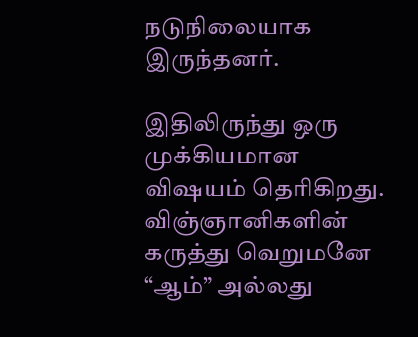நடுநிலையாக இருந்தனர்.

இதிலிருந்து ஒரு முக்கியமான விஷயம் தெரிகிறது. விஞ்ஞானிகளின் கருத்து வெறுமனே “ஆம்” அல்லது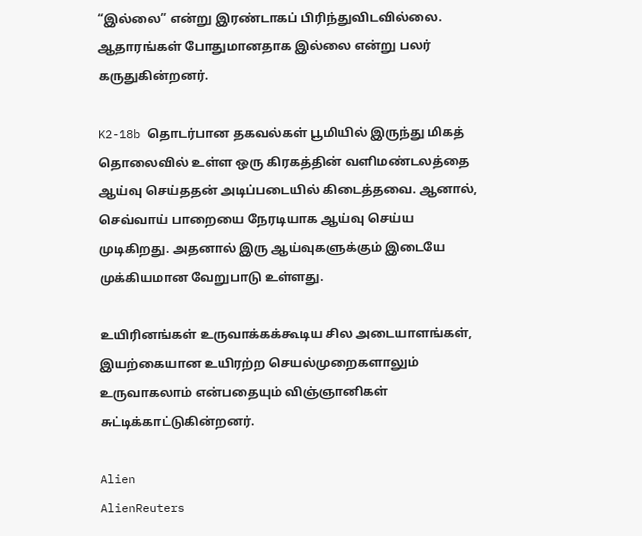“இல்லை” என்று இரண்டாகப் பிரிந்துவிடவில்லை. ஆதாரங்கள் போதுமானதாக இல்லை என்று பலர் கருதுகின்றனர்.

K2-18b தொடர்பான தகவல்கள் பூமியில் இருந்து மிகத் தொலைவில் உள்ள ஒரு கிரகத்தின் வளிமண்டலத்தை ஆய்வு செய்ததன் அடிப்படையில் கிடைத்தவை. ஆனால், செவ்வாய் பாறையை நேரடியாக ஆய்வு செய்ய முடிகிறது. அதனால் இரு ஆய்வுகளுக்கும் இடையே முக்கியமான வேறுபாடு உள்ளது.

உயிரினங்கள் உருவாக்கக்கூடிய சில அடையாளங்கள், இயற்கையான உயிரற்ற செயல்முறைகளாலும் உருவாகலாம் என்பதையும் விஞ்ஞானிகள் சுட்டிக்காட்டுகின்றனர்.

Alien
AlienReuters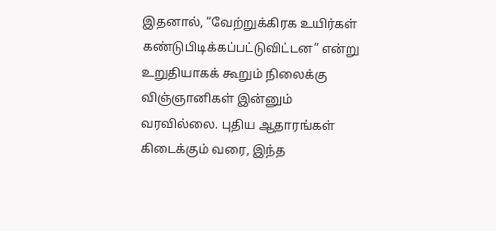இதனால், “வேற்றுக்கிரக உயிர்கள் கண்டுபிடிக்கப்பட்டுவிட்டன” என்று உறுதியாகக் கூறும் நிலைக்கு விஞ்ஞானிகள் இன்னும் வரவில்லை. புதிய ஆதாரங்கள் கிடைக்கும் வரை, இந்த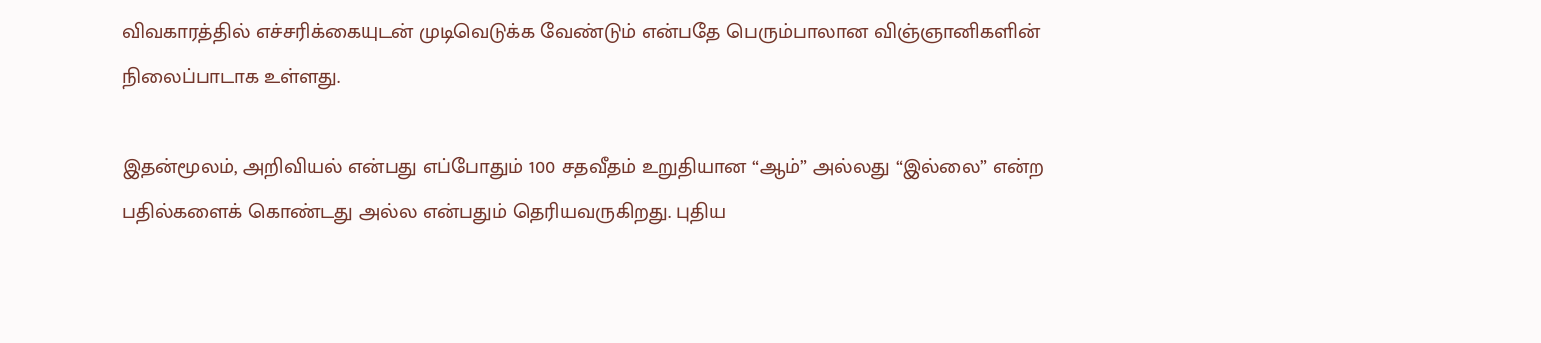விவகாரத்தில் எச்சரிக்கையுடன் முடிவெடுக்க வேண்டும் என்பதே பெரும்பாலான விஞ்ஞானிகளின் நிலைப்பாடாக உள்ளது.

இதன்மூலம், அறிவியல் என்பது எப்போதும் 100 சதவீதம் உறுதியான “ஆம்” அல்லது “இல்லை” என்ற பதில்களைக் கொண்டது அல்ல என்பதும் தெரியவருகிறது. புதிய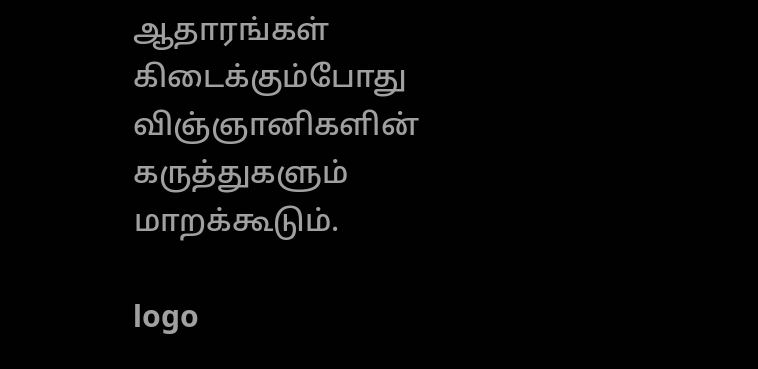ஆதாரங்கள் கிடைக்கும்போது விஞ்ஞானிகளின் கருத்துகளும் மாறக்கூடும்.

logo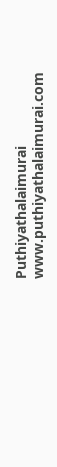Puthiyathalaimurai
www.puthiyathalaimurai.com